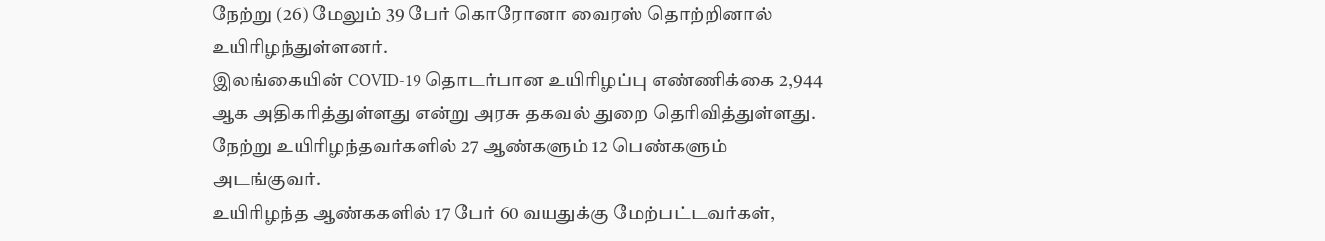நேற்று (26) மேலும் 39 பேர் கொரோனா வைரஸ் தொற்றினால் உயிரிழந்துள்ளனர்.
இலங்கையின் COVID-19 தொடர்பான உயிரிழப்பு எண்ணிக்கை 2,944 ஆக அதிகரித்துள்ளது என்று அரசு தகவல் துறை தெரிவித்துள்ளது.
நேற்று உயிரிழந்தவர்களில் 27 ஆண்களும் 12 பெண்களும் அடங்குவர்.
உயிரிழந்த ஆண்ககளில் 17 பேர் 60 வயதுக்கு மேற்பட்டவர்கள்,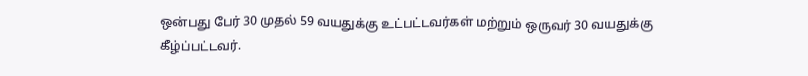ஒன்பது பேர் 30 முதல் 59 வயதுக்கு உட்பட்டவர்கள் மற்றும் ஒருவர் 30 வயதுக்கு கீழ்ப்பட்டவர்.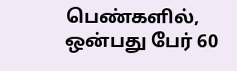பெண்களில், ஒன்பது பேர் 60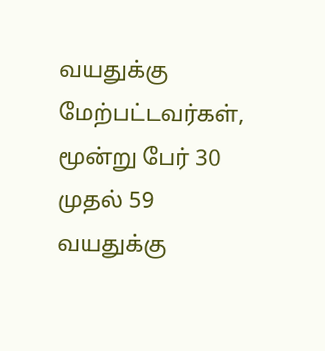வயதுக்கு மேற்பட்டவர்கள், மூன்று பேர் 30 முதல் 59 வயதுக்கு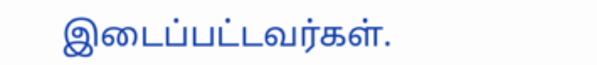இடைப்பட்டவர்கள்.